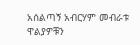አሰልጣኝ አብርሃም መብራቱ ዋልያዎቹን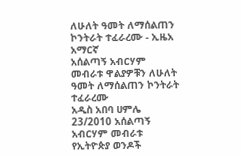ለሁለት ዓመት ለማሰልጠን ኮንትራት ተፈራረሙ - ኢዜአ አማርኛ
አሰልጣኝ አብርሃም መብራቱ ዋልያዎቹን ለሁለት ዓመት ለማሰልጠን ኮንትራት ተፈራረሙ
አዲስ አበባ ሀምሌ 23/2010 አሰልጣኝ አብርሃም መብራቱ የኢትዮጵያ ወንዶች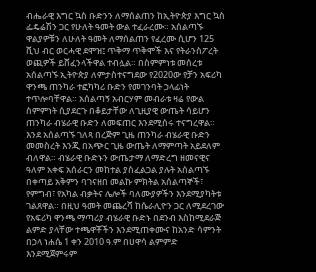ብሔራዊ እግር ኳስ ቡድንን ለማሰልጠን ከኢትዮጵያ እግር ኳስ ፌዴሬሽን ጋር የሁለት ዓመት ውል ተፈራረሙ። አሰልጣኙ ዋልያዎቹን ለሁለት ዓመት ለማሰልጠን የፈረሙ ሲሆን 125 ሺህ ብር ወርሓዊ ደሞዝ፤ ጥቅማ ጥቅሞች እና የትራንስፖረት ወጪዎች ይሸፈንላችዋል ተብሏል። በስምምነቱ መሰረቱ አሰልጣኙ ኢትዮጵያ ለምታስተናግደው የ2020ው የቻን አፍሪካ ዋንጫ ጠንካራ ተፎካካሪ ቡድን የመገንባት ኃላፊነት ተጥሎባቸዋል። አሰልጣኝ አብርሃም መብራቱ ዛሬ የውል ስምምነት ሲያደርጉ በቆይታቸው ለጊዚያዊ ውጤት ሳይሆን ጠንካራ ብሄራዊ ቡድን ለመፍጠር እንደሚሰሩ ተናግረዋል። እንደ አሰልጣኙ ገለጻ በረጅም ጊዜ ጠንካራ ብሄራዊ ቡድን መመስረት እንጂ በአጭር ጊዜ ውጤት ለማምጣት አይደለም ብለዋል። ብሄራዊ ቡድኑን ውጤታማ ለማድረግ ዘመናዊና ዓለም አቀፍ አሰራርን መከተል ያስፈልጋል ያሉት አሰልጣኙ በቀጣይ አቅምን ባገናዘበ መልኩ ምክትል አሰልጣኞች፣ የምግብ፣ የአካል ብቃትና ሌሎች ባለሙያዎችን እንደሚያካትቱ ገልጸዋል። በዚህ ዓመት መጨረሻ ከሴራሊዮን ጋር ለሚደረገው የአፍሪካ ዋንጫ ማጣሪያ ብሄራዊ ቡድኑ በደንብ እስከሚደራጅ ልምድ ያላቸው ተጫዋቾችን እንደሚጠቀሙና ከአንድ ሳምንት በኃላ ነሐሴ 1 ቀን 2010 ዓ.ም በሀዋሳ ልምምድ እንደሚጀምሩም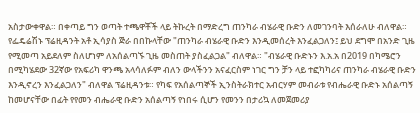አስታውቀዋል። በቀጣይ ግን ወጣት ተጫዋቾች ላይ ትኩረት በማድረግ ጠንካራ ብሄራዊ ቡድን ለመገንባት እሰራለሁ ብለዋል። የፌዴሬሽኑ ፕሬዚዳንት አቶ ኢሳያስ ጅራ በበኩላቸው "ጠንካራ ብሄራዊ ቡድን እንዲመሰረት እንፈልጋለን፤ ይህ ደግሞ በአንድ ጊዜ የሚመጣ አይደለም ስለሆነም ለአሰልጣኙ ጊዜ መስጠት ያስፈልጋል" ብለዋል። "ብሄራዊ ቡድኑን እ.አ.አ በ2019 በካሜሮን በሚካሄደው 32ኛው የአፍሪካ ዋንጫ አላሳለፉም ብለን ውላችንን አናፈርስም ነገር ግን ቻን ላይ ተፎካካሪና ጠንካራ ብሄራዊ ቡድን እንዲኖረን እንፈልጋለን" ብለዋል ፕሬዚዳንቱ። የካፍ የአሰልጣኞች ኢንስትራክተር አብርሃም መብራቱ የብሔራዊ ቡድኑ አሰልጣኝ ከመሆናቸው በፊት የየመን ብሔራዊ ቡድን አሰልጣኝ የነበሩ ሲሆን የመንን በታሪኳ ለመጀመሪያ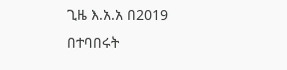ጊዜ እ.አ.አ በ2019 በተባበሩት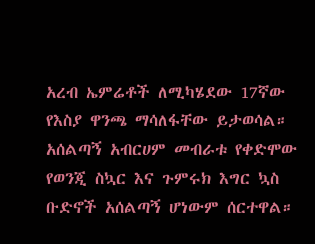አረብ ኤምሬቶች ለሚካሄደው 17ኛው የእስያ ዋንጫ ማሳለፋቸው ይታወሳል። አሰልጣኝ አብርሀም መብራቱ የቀድሞው የወንጂ ስኳር እና ጉምሩክ እግር ኳስ ቡድኖች አሰልጣኝ ሆነውም ሰርተዋል።